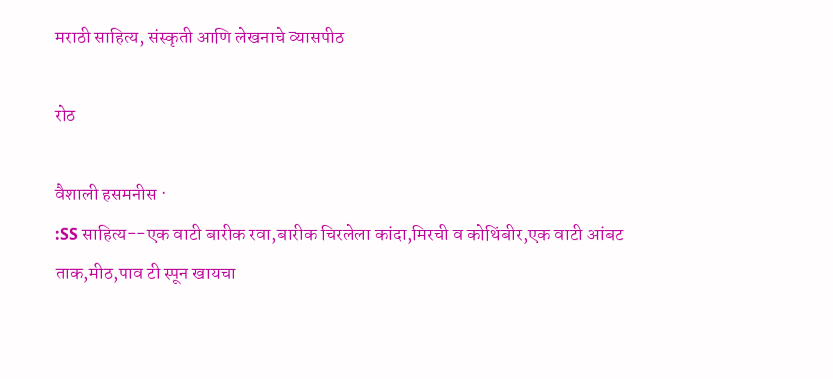मराठी साहित्य, संस्कृती आणि लेखनाचे व्यासपीठ

रोठ

वैशाली हसमनीस ·
:SS साहित्य--एक वाटी बारीक रवा,बारीक चिरलेला कांदा,मिरची व कोथिंबीर,एक वाटी आंबट ताक,मीठ,पाव टी स्पून खायचा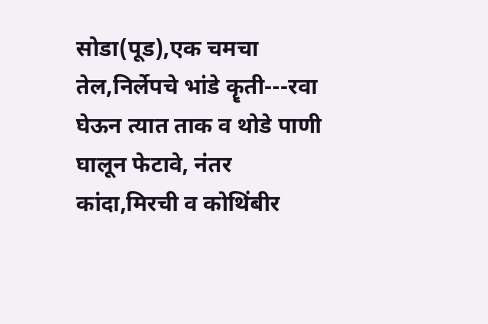सोडा(पूड),एक चमचा तेल,निर्लेपचे भांडे कॄती---रवा घेऊन त्यात ताक व थोडे पाणी घालून फेटावे, नंतर कांदा,मिरची व कोथिंबीर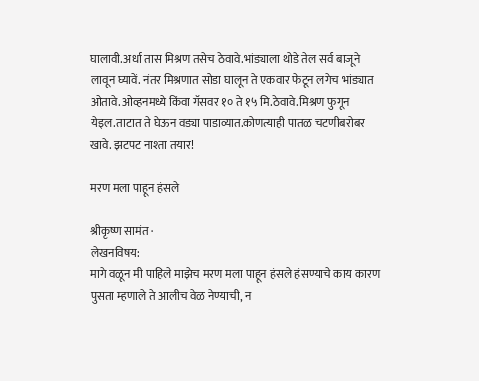घालावी.अर्धा तास मिश्रण तसेच ठेवावे.भांड्याला थोडे तेल सर्व बाजूने लावून घ्यावें. नंतर मिश्रणात सोडा घालून ते एकवार फेटून लगेच भांड्यात ओतावे.ओव्हनमध्ये किंवा गॅसवर १० ते १५ मि.ठेवावे.मिश्रण फुगून येइल.ताटात ते घेऊन वड्या पाडाव्यात.कोणत्याही पातळ चटणीबरोबर खावे. झटपट नाश्ता तयार!

मरण मला पाहून हंसले

श्रीकृष्ण सामंत ·
लेखनविषय:
मागे वळून मी पाहिले माझेच मरण मला पाहून हंसले हंसण्याचे काय कारण पुसता म्हणाले ते आलीच वेळ नेण्याची, न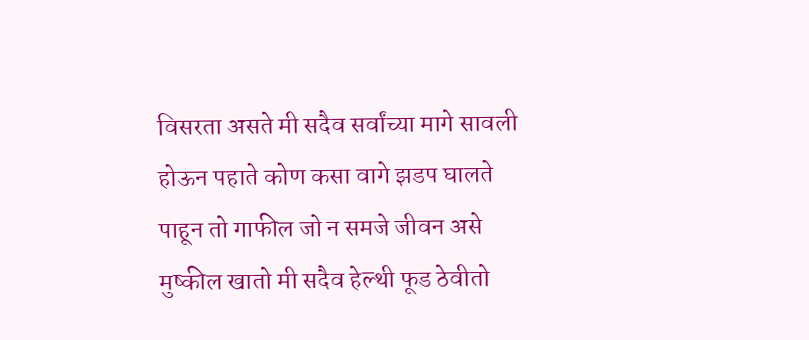विसरता असते मी सदैव सर्वांच्या मागे सावली होऊन पहाते कोण कसा वागे झडप घालते पाहून तो गाफील जो न समजे जीवन असे मुष्कील खातो मी सदैव हेल्थी फूड ठेवीतो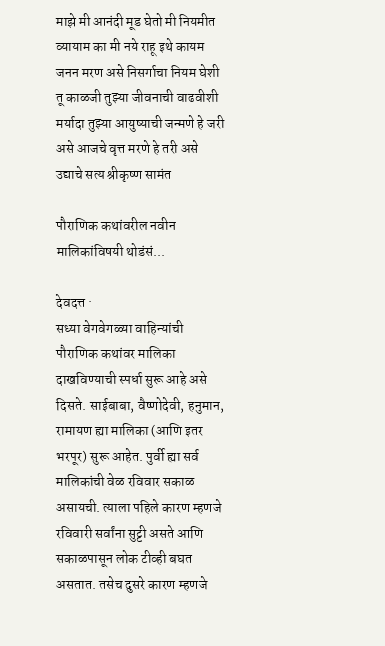माझे मी आनंदी मूड घेतो मी नियमीत व्यायाम का मी नये राहू इथे कायम जनन मरण असे निसर्गाचा नियम घेशी तू काळजी तुझ्या जीवनाची वाढवीशी मर्यादा तुझ्या आयुष्याची जन्मणे हे जरी असे आजचे वृत्त मरणे हे तरी असे उद्याचे सत्य श्रीकृष्ण सामंत

पौराणिक कथांवरील नवीन मालिकांविषयी थोडंसं...

देवदत्त ·
सध्या वेगवेगळ्या वाहिन्यांची पौराणिक कथांवर मालिका दाखविण्याची स्पर्धा सुरू आहे असे दिसते. साईबाबा, वैष्णोदेवी, हनुमान, रामायण ह्या मालिका (आणि इतर भरपूर) सुरू आहेत. पुर्वी ह्या सर्व मालिकांची वेळ रविवार सकाळ असायची. त्याला पहिले कारण म्हणजे रविवारी सर्वांना सुट्टी असते आणि सकाळपासून लोक टीव्ही बघत असतात. तसेच दुसरे कारण म्हणजे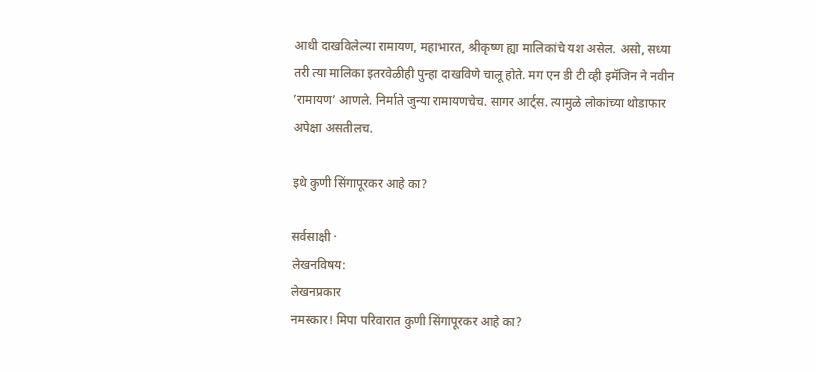आधी दाखविलेल्या रामायण, महाभारत, श्रीकृष्ण ह्या मालिकांचे यश असेल. असो, सध्या तरी त्या मालिका इतरवेळीही पुन्हा दाखविणे चालू होते. मग एन डी टी व्ही इमॅजिन ने नवीन ’रामायण’ आणले. निर्माते जुन्या रामायणचेच. सागर आर्ट्स. त्यामुळे लोकांच्या थोडाफार अपेक्षा असतीलच.

इथे कुणी सिंगापूरकर आहे का?

सर्वसाक्षी ·
लेखनविषय:
लेखनप्रकार
नमस्कार! मिपा परिवारात कुणी सिंगापूरकर आहे का?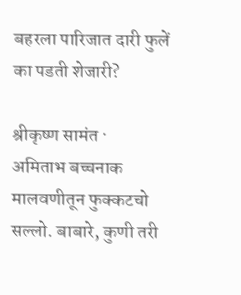बहरला पारिजात दारी फुलें का पडती शेजारी?

श्रीकृष्ण सामंत ·
अमिताभ बच्चनाक मालवणीतून फुक्कटचो सल्लो. बाबारे, कुणी तरी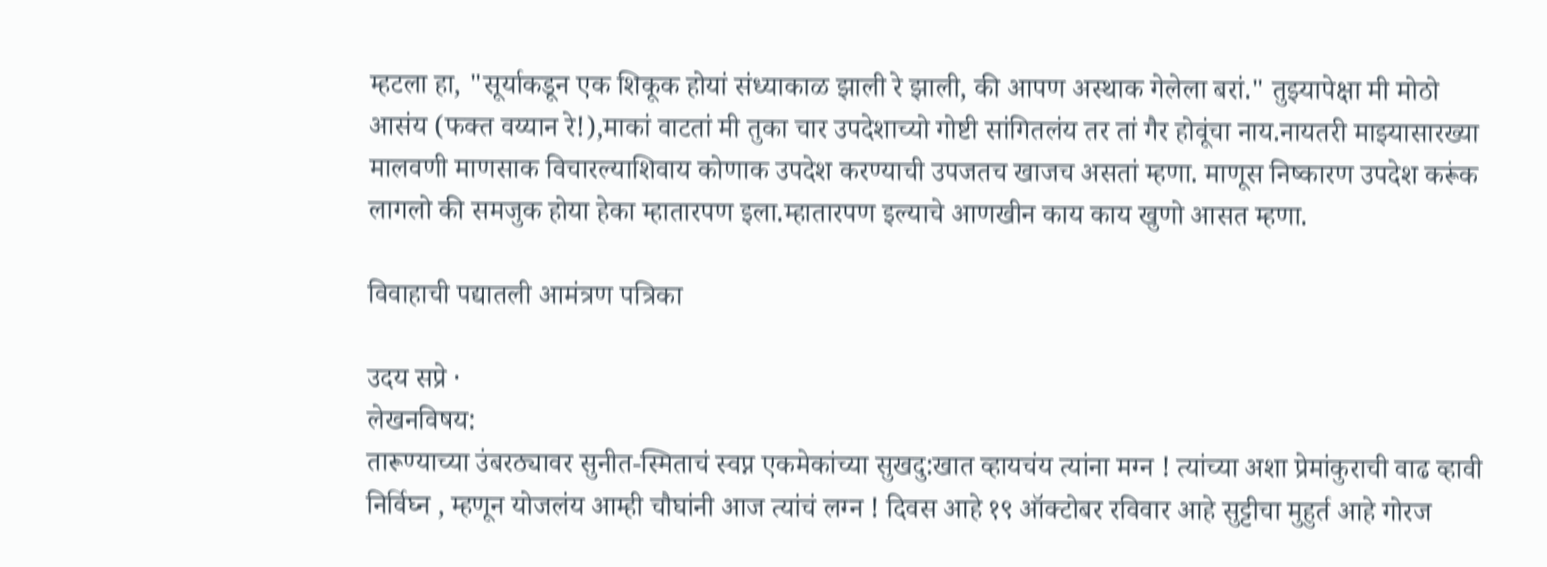म्हटला हा, "सूर्याकडून एक शिकूक होयां संध्याकाळ झाली रे झाली, की आपण अस्थाक गेलेला बरां." तुझ्यापेक्षा मी मोठो आसंय (फक्त वय्यान रे!),माकां वाटतां मी तुका चार उपदेशाच्यो गोष्टी सांगितलंय तर तां गैर होवूंचा नाय.नायतरी माझ्यासारख्या मालवणी माणसाक विचारल्याशिवाय कोणाक उपदेश करण्याची उपजतच खाजच असतां म्हणा. माणूस निष्कारण उपदेश करूंक लागलो की समजुक होया हेका म्हातारपण इला.म्हातारपण इल्याचे आणखीन काय काय खुणो आसत म्हणा.

विवाहाची पद्यातली आमंत्रण पत्रिका

उदय सप्रे ·
लेखनविषय:
तारूण्याच्या उंबरठ्यावर सुनीत-स्मिताचं स्वप्न एकमेकांच्या सुखदु:खात व्हायचंय त्यांना मग्न ! त्यांच्या अशा प्रेमांकुराची वाढ व्हावी निर्विघ्न , म्हणून योजलंय आम्ही चौघांनी आज त्यांचं लग्न ! दिवस आहे १९ ऑक्टोबर रविवार आहे सुट्टीचा मुहुर्त आहे गोरज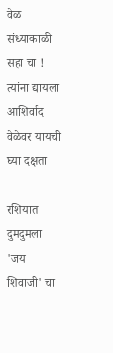वेळ संध्याकाळी सहा चा ! त्यांना द्यायला आशिर्वाद वेळेवर यायची घ्या दक्षता

रशियात दुमदुमला 'जय शिवाजी' चा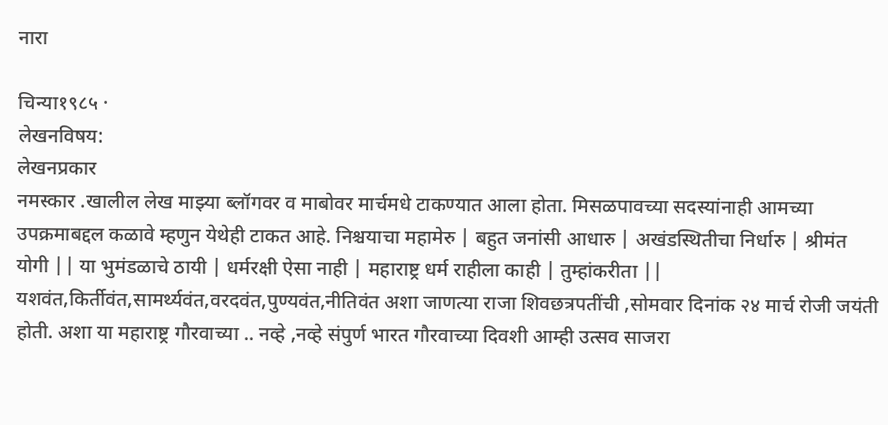नारा

चिन्या१९८५ ·
लेखनविषय:
लेखनप्रकार
नमस्कार .खालील लेख माझ्या ब्लॉगवर व माबोवर मार्चमधे टाकण्यात आला होता. मिसळपावच्या सदस्यांनाही आमच्या उपक्रमाबद्दल कळावे म्हणुन येथेही टाकत आहे. निश्चयाचा महामेरु | बहुत जनांसी आधारु | अखंडस्थितीचा निर्धारु | श्रीमंत योगी || या भुमंडळाचे ठायी | धर्मरक्षी ऐसा नाही | महाराष्ट्र धर्म राहीला काही | तुम्हांकरीता || यशवंत,किर्तीवंत,सामर्थ्यवंत,वरदवंत,पुण्यवंत,नीतिवंत अशा जाणत्या राजा शिवछत्रपतींची ,सोमवार दिनांक २४ मार्च रोजी जयंती होती. अशा या महाराष्ट्र गौरवाच्या .. नव्हे ,नव्हे संपुर्ण भारत गौरवाच्या दिवशी आम्ही उत्सव साजरा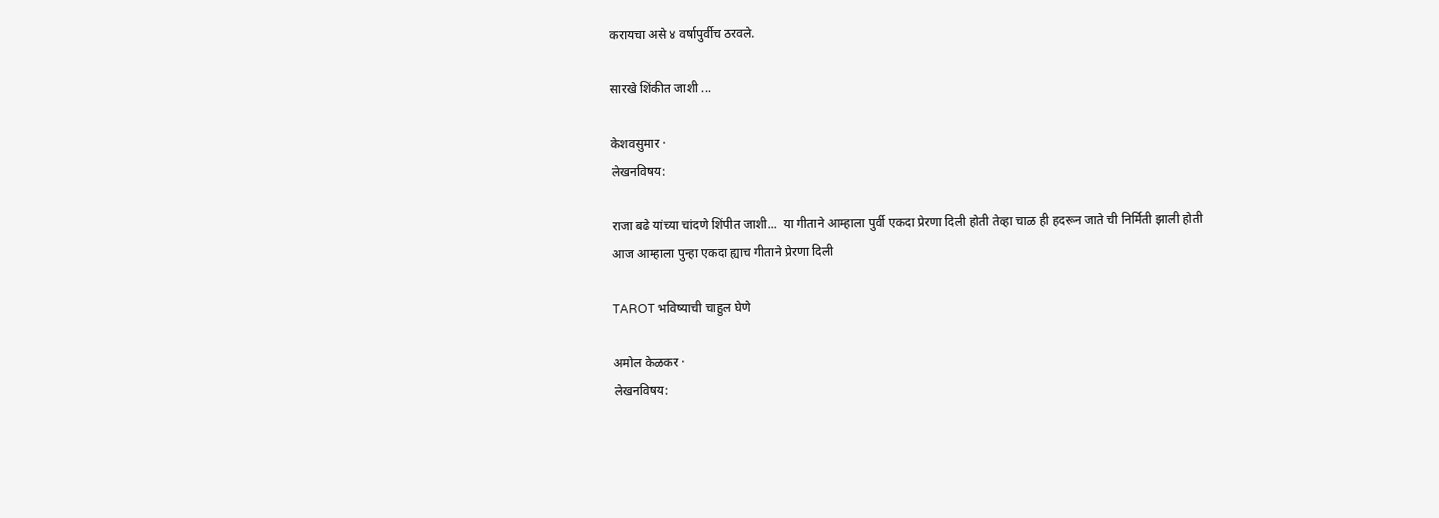करायचा असे ४ वर्षापुर्वीच ठरवले.

सारखे शिंकीत जाशी ...

केशवसुमार ·
लेखनविषय:

राजा बढे यांच्या चांदणे शिंपीत जाशी...  या गीताने आम्हाला पुर्वी एकदा प्रेरणा दिली होती तेव्हा चाळ ही हदरून जाते ची निर्मिती झाली होती
आज आम्हाला पुन्हा एकदा ह्याच गीताने प्रेरणा दिली

TAROT भविष्याची चाहुल घेणे

अमोल केळकर ·
लेखनविषय: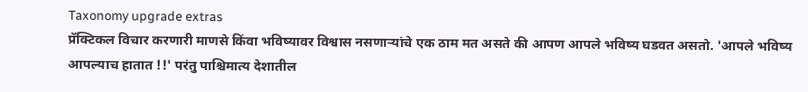Taxonomy upgrade extras
प्रॅक्टिकल विचार करणारी माणसे किंवा भविष्यावर विश्वास नसणार्‍यांचे एक ठाम मत असते की आपण आपले भविष्य घडवत असतो. 'आपले भविष्य आपल्याच हातात !!' परंतु पाश्चिमात्य देशातील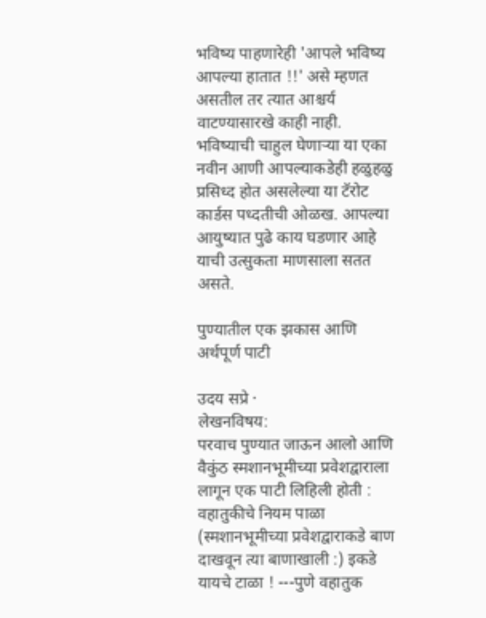भविष्य पाहणारेही 'आपले भविष्य आपल्या हातात !!' असे म्हणत असतील तर त्यात आश्चर्य वाटण्यासारखे काही नाही. भविष्याची चाहुल घेणार्‍या या एका नवीन आणी आपल्याकडेही हळुहळु प्रसिध्द होत असलेल्या या टॅरोट कार्डस पध्दतीची ओळख. आपल्या आयुष्यात पुढे काय घडणार आहे याची उत्सुकता माणसाला सतत असते.

पुण्यातील एक झकास आणि अर्थपूर्ण पाटी

उदय सप्रे ·
लेखनविषय:
परवाच पुण्यात जाऊन आलो आणि वैकुंठ स्मशानभूमीच्या प्रवेशद्वाराला लागून एक पाटी लिहिली होती : वहातुकीचे नियम पाळा (स्मशानभूमीच्या प्रवेशद्वाराकडे बाण दाखवून त्या बाणाखाली :) इकडे यायचे टाळा ! ---पुणे वहातुक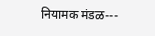नियामक मंडळ---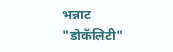भन्नाट "डोकॅलिटी"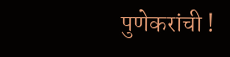पुणेकरांची !